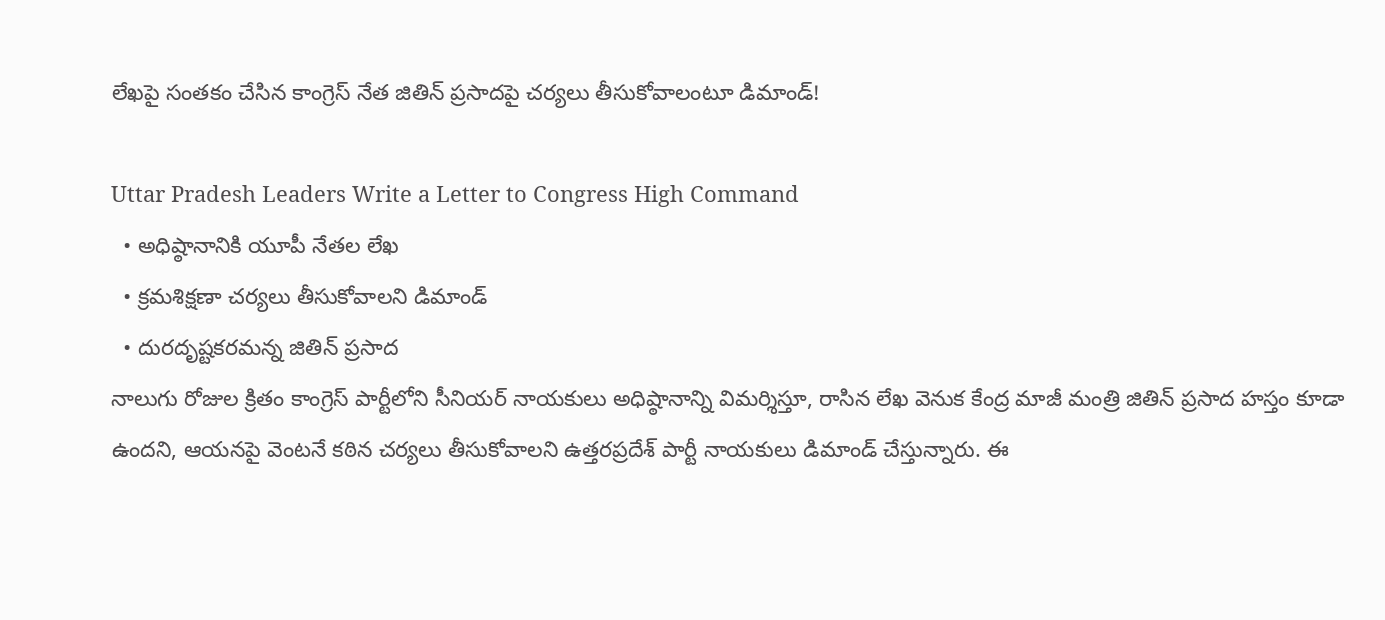లేఖపై సంతకం చేసిన కాంగ్రెస్ నేత జితిన్ ప్రసాదపై చర్యలు తీసుకోవాలంటూ డిమాండ్!

Uttar Pradesh Leaders Write a Letter to Congress High Command
  • అధిష్ఠానానికి యూపీ నేతల లేఖ
  • క్రమశిక్షణా చర్యలు తీసుకోవాలని డిమాండ్
  • దురదృష్టకరమన్న జితిన్ ప్రసాద
నాలుగు రోజుల క్రితం కాంగ్రెస్ పార్టీలోని సీనియర్ నాయకులు అధిష్ఠానాన్ని విమర్శిస్తూ, రాసిన లేఖ వెనుక కేంద్ర మాజీ మంత్రి జితిన్ ప్రసాద హస్తం కూడా ఉందని, ఆయనపై వెంటనే కఠిన చర్యలు తీసుకోవాలని ఉత్తరప్రదేశ్ పార్టీ నాయకులు డిమాండ్ చేస్తున్నారు. ఈ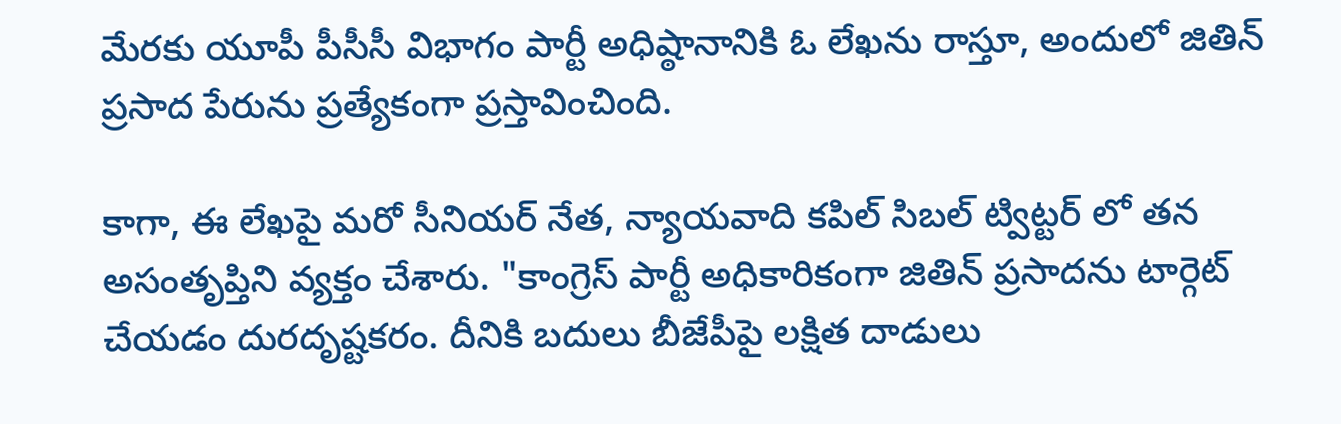మేరకు యూపీ పీసీసీ విభాగం పార్టీ అధిష్ఠానానికి ఓ లేఖను రాస్తూ, అందులో జితిన్ ప్రసాద పేరును ప్రత్యేకంగా ప్రస్తావించింది.

కాగా, ఈ లేఖపై మరో సీనియర్ నేత, న్యాయవాది కపిల్ సిబల్ ట్విట్టర్ లో తన అసంతృప్తిని వ్యక్తం చేశారు. "కాంగ్రెస్ పార్టీ అధికారికంగా జితిన్ ప్రసాదను టార్గెట్ చేయడం దురదృష్టకరం. దీనికి బదులు బీజేపీపై లక్షిత దాడులు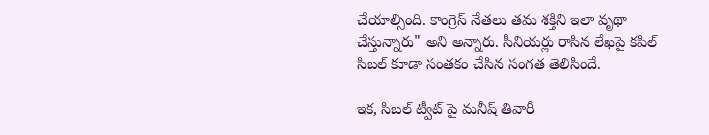చేయాల్సింది. కాంగ్రెస్ నేతలు తమ శక్తిని ఇలా వృథా చేస్తున్నారు" అని అన్నారు. సీనియర్లు రాసిన లేఖపై కపిల్ సిబల్ కూడా సంతకం చేసిన సంగత తెలిసిందే.

ఇక, సిబల్ ట్వీట్ పై మనీష్ తివారీ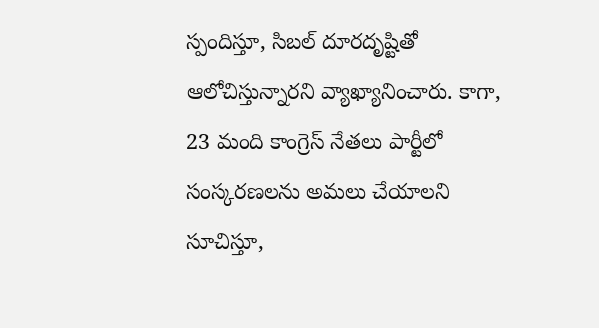స్పందిస్తూ, సిబల్ దూరదృష్టితో ఆలోచిస్తున్నారని వ్యాఖ్యానించారు. కాగా, 23 మంది కాంగ్రెస్ నేతలు పార్టీలో సంస్కరణలను అమలు చేయాలని సూచిస్తూ,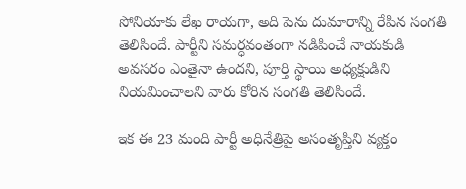సోనియాకు లేఖ రాయగా, అది పెను దుమారాన్ని రేపిన సంగతి తెలిసిందే. పార్టీని సమర్ధవంతంగా నడిపించే నాయకుడి అవసరం ఎంతైనా ఉందని, పూర్తి స్థాయి అధ్యక్షుడిని నియమించాలని వారు కోరిన సంగతి తెలిసిందే.

ఇక ఈ 23 మంది పార్టీ అధినేత్రిపై అసంతృప్తిని వ్యక్తం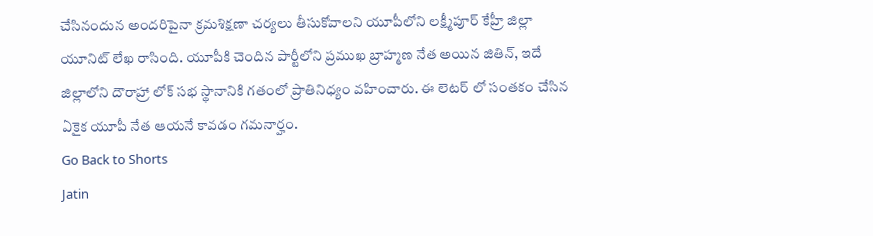చేసినందున అందరిపైనా క్రమశిక్షణా చర్యలు తీసుకోవాలని యూపీలోని లక్ష్మీపూర్ కేహ్రీ జిల్లా యూనిట్ లేఖ రాసింది. యూపీకి చెందిన పార్టీలోని ప్రముఖ బ్రాహ్మణ నేత అయిన జితిన్, ఇదే జిల్లాలోని దౌరాహ్రా లోక్ సభ స్థానానికి గతంలో ప్రాతినిధ్యం వహించారు. ఈ లెటర్ లో సంతకం చేసిన ఏకైక యూపీ నేత ఆయనే కావడం గమనార్హం.
Go Back to Shorts
Jatin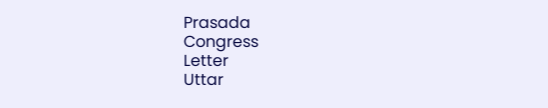Prasada
Congress
Letter
Uttar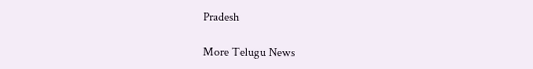Pradesh

More Telugu News